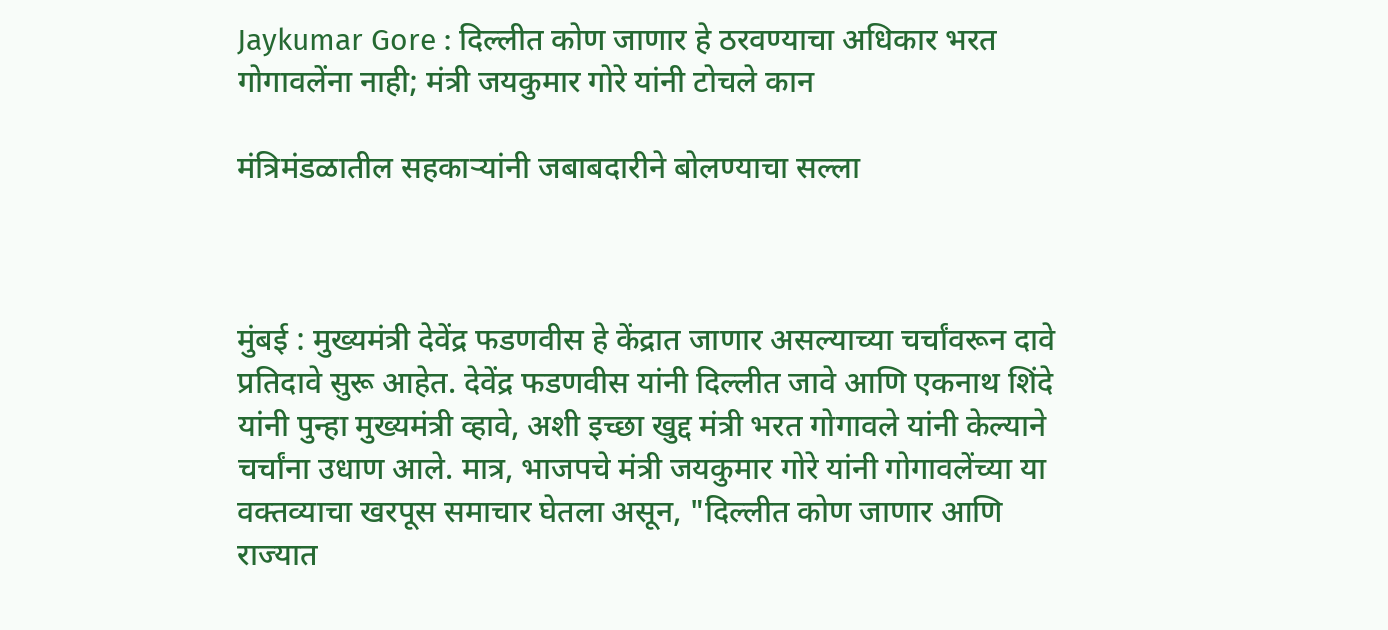Jaykumar Gore : दिल्लीत कोण जाणार हे ठरवण्याचा अधिकार भरत गोगावलेंना नाही; मंत्री जयकुमार गोरे यांनी टोचले कान

मंत्रिमंडळातील सहकाऱ्यांनी जबाबदारीने बोलण्याचा सल्ला



मुंबई : मुख्यमंत्री देवेंद्र फडणवीस हे केंद्रात जाणार असल्याच्या चर्चांवरून दावे प्रतिदावे सुरू आहेत. देवेंद्र फडणवीस यांनी दिल्लीत जावे आणि एकनाथ शिंदे यांनी पुन्हा मुख्यमंत्री व्हावे, अशी इच्छा खुद्द मंत्री भरत गोगावले यांनी केल्याने चर्चांना उधाण आले. मात्र, भाजपचे मंत्री जयकुमार गोरे यांनी गोगावलेंच्या या वक्तव्याचा खरपूस समाचार घेतला असून, "दिल्लीत कोण जाणार आणि राज्यात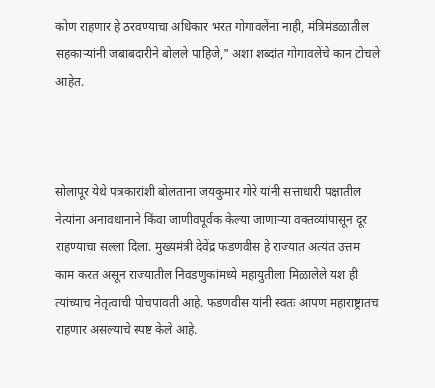कोण राहणार हे ठरवण्याचा अधिकार भरत गोगावलेंना नाही, मंत्रिमंडळातील सहकाऱ्यांनी जबाबदारीने बोलले पाहिजे," अशा शब्दांत गोगावलेंचे कान टोचले आहेत.



सोलापूर येथे पत्रकारांशी बोलताना जयकुमार गोरे यांनी सत्ताधारी पक्षातील नेत्यांना अनावधानाने किंवा जाणीवपूर्वक केल्या जाणाऱ्या वक्तव्यांपासून दूर राहण्याचा सल्ला दिला. मुख्यमंत्री देवेंद्र फडणवीस हे राज्यात अत्यंत उत्तम काम करत असून राज्यातील निवडणुकांमध्ये महायुतीला मिळालेले यश ही त्यांच्याच नेतृत्वाची पोचपावती आहे. फडणवीस यांनी स्वतः आपण महाराष्ट्रातच राहणार असल्याचे स्पष्ट केले आहे.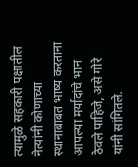त्यामुळे सहकारी पक्षातील नेत्यांनी कोणाच्या स्थानाबाबत भाष्य करताना आपल्या मर्यादांचे भान ठेवले पाहिजे, असे गोरे यांनी सांगितले.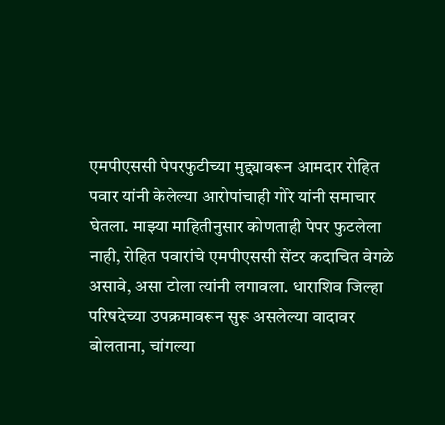एमपीएससी पेपरफुटीच्या मुद्द्यावरून आमदार रोहित पवार यांनी केलेल्या आरोपांचाही गोरे यांनी समाचार घेतला. माझ्या माहितीनुसार कोणताही पेपर फुटलेला नाही, रोहित पवारांचे एमपीएससी सेंटर कदाचित वेगळे असावे, असा टोला त्यांनी लगावला. धाराशिव जिल्हा परिषदेच्या उपक्रमावरून सुरू असलेल्या वादावर बोलताना, चांगल्या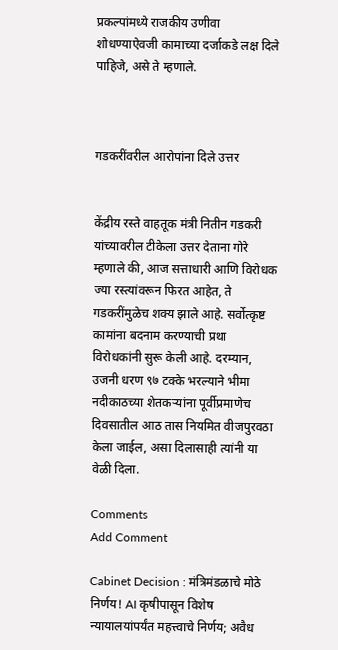प्रकल्पांमध्ये राजकीय उणीवा शोधण्याऐवजी कामाच्या दर्जाकडे लक्ष दिले पाहिजे, असे ते म्हणाले.



गडकरींवरील आरोपांना दिले उत्तर


केंद्रीय रस्ते वाहतूक मंत्री नितीन गडकरी यांच्यावरील टीकेला उत्तर देताना गोरे म्हणाले की, आज सत्ताधारी आणि विरोधक ज्या रस्त्यांवरून फिरत आहेत, ते गडकरींमुळेच शक्य झाले आहे. सर्वोत्कृष्ट कामांना बदनाम करण्याची प्रथा विरोधकांनी सुरू केली आहे. दरम्यान, उजनी धरण ९७ टक्के भरल्याने भीमा नदीकाठच्या शेतकऱ्यांना पूर्वीप्रमाणेच दिवसातील आठ तास नियमित वीजपुरवठा केला जाईल, असा दिलासाही त्यांनी या वेळी दिला.

Comments
Add Comment

Cabinet Decision : मंत्रिमंडळाचे मोठे निर्णय! AI कृषीपासून विशेष न्यायालयांपर्यंत महत्त्वाचे निर्णय; अवैध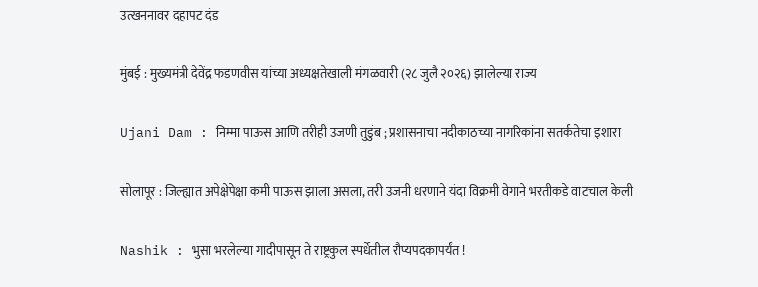उत्खननावर दहापट दंड

मुंबई : मुख्यमंत्री देवेंद्र फडणवीस यांच्या अध्यक्षतेखाली मंगळवारी (२८ जुलै २०२६) झालेल्या राज्य

Ujani Dam : निम्मा पाऊस आणि तरीही उजणी तुडुंब ; प्रशासनाचा नदीकाठच्या नागरिकांना सतर्कतेचा इशारा

सोलापूर : जिल्ह्यात अपेक्षेपेक्षा कमी पाऊस झाला असला, तरी उजनी धरणाने यंदा विक्रमी वेगाने भरतीकडे वाटचाल केली

Nashik : भुसा भरलेल्या गादीपासून ते राष्ट्रकुल स्पर्धेतील रौप्यपदकापर्यंत !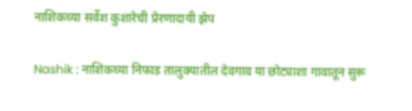नाशिकच्या सर्वेश कुशारेची प्रेरणादायी झेप

Nashik : नाशिकच्या निफाड तालुक्यातील देवगाव या छोट्याशा गावातून सुरू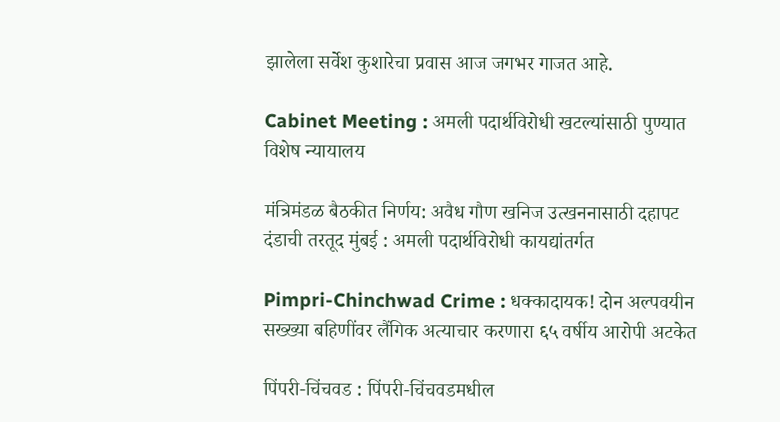झालेला सर्वेश कुशारेचा प्रवास आज जगभर गाजत आहे.

Cabinet Meeting : अमली पदार्थविरोधी खटल्यांसाठी पुण्यात विशेष न्यायालय

मंत्रिमंडळ बैठकीत निर्णय: अवैध गौण खनिज उत्खननासाठी दहापट दंडाची तरतूद मुंबई : अमली पदार्थविरोधी कायद्यांतर्गत

Pimpri-Chinchwad Crime : धक्कादायक! दोन अल्पवयीन सख्ख्या बहिणींवर लैंगिक अत्याचार करणारा ६५ वर्षीय आरोपी अटकेत

पिंपरी-चिंचवड : पिंपरी-चिंचवडमधील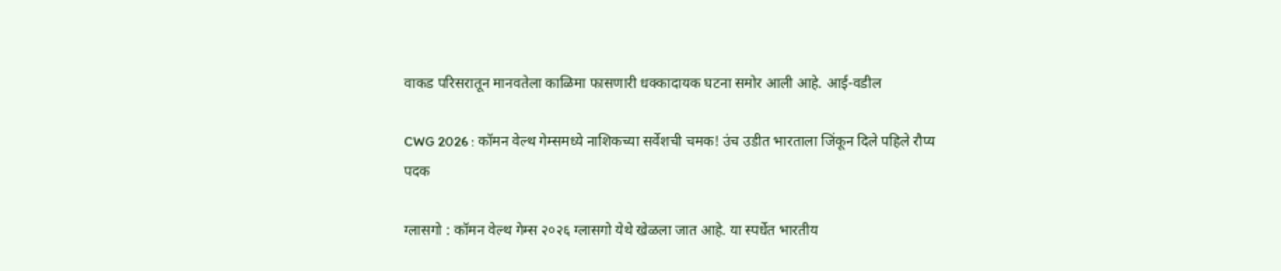वाकड परिसरातून मानवतेला काळिमा फासणारी धक्कादायक घटना समोर आली आहे. आई-वडील

CWG 2026 : कॉमन वेल्थ गेम्समध्ये नाशिकच्या सर्वेशची चमक! उंच उडीत भारताला जिंकून दिले पहिले रौप्य पदक

ग्लासगो : कॉमन वेल्थ गेम्स २०२६ ग्लासगो येथे खेळला जात आहे. या स्पर्धेत भारतीय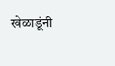खेळाडूंनी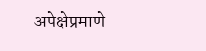अपेक्षेप्रमाणे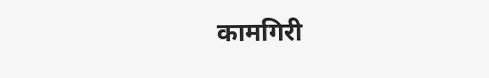कामगिरी